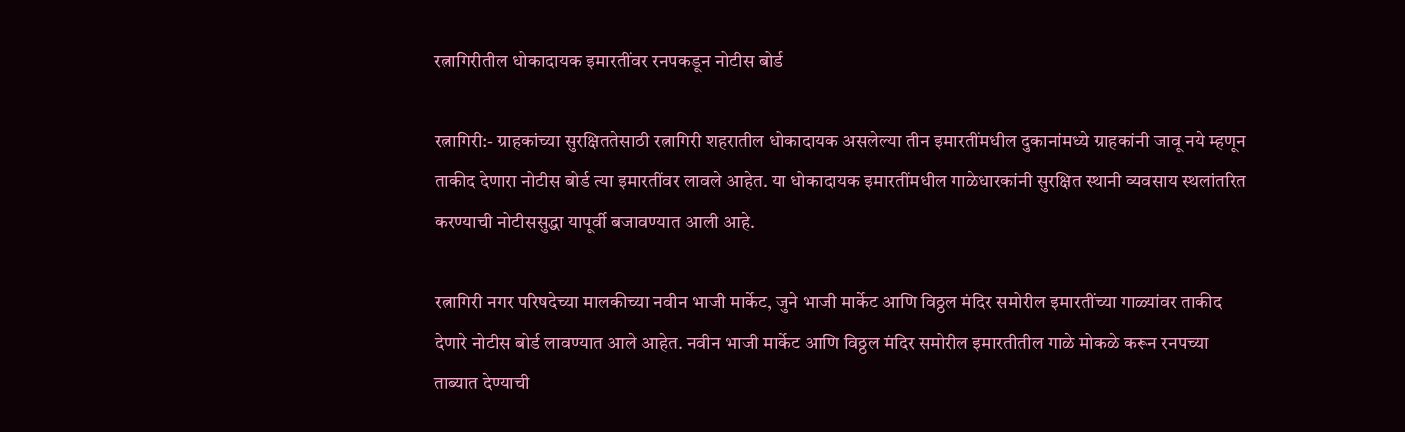रत्नागिरीतील धोकादायक इमारतींवर रनपकडून नोटीस बोर्ड

रत्नागिरी:- ग्राहकांच्या सुरक्षिततेसाठी रत्नागिरी शहरातील धोकादायक असलेल्या तीन इमारतींमधील दुकानांमध्ये ग्राहकांनी जावू नये म्हणून ताकीद देणारा नोटीस बोर्ड त्या इमारतींवर लावले आहेत. या धोकादायक इमारतींमधील गाळेधारकांनी सुरक्षित स्थानी व्यवसाय स्थलांतरित करण्याची नोटीससुद्धा यापूर्वी बजावण्यात आली आहे.

रत्नागिरी नगर परिषदेच्या मालकीच्या नवीन भाजी मार्केट, जुने भाजी मार्केट आणि विठ्ठल मंदिर समोरील इमारतींच्या गाळ्यांवर ताकीद देणारे नोटीस बोर्ड लावण्यात आले आहेत. नवीन भाजी मार्केट आणि विठ्ठल मंदिर समोरील इमारतीतील गाळे मोकळे करून रनपच्या ताब्यात देण्याची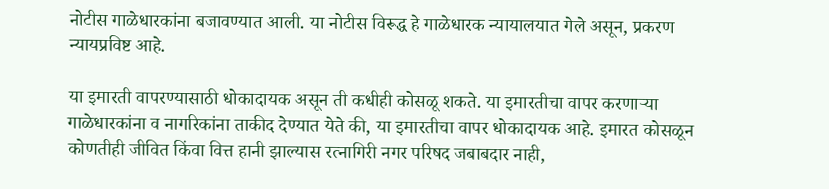नोटीस गाळेधारकांना बजावण्यात आली. या नोटीस विरूद्ध हे गाळेधारक न्यायालयात गेले असून, प्रकरण न्यायप्रविष्ट आहे.

या इमारती वापरण्यासाठी धोकादायक असून ती कधीही कोसळू शकते. या इमारतीचा वापर करणाऱ्या गाळेधारकांना व नागरिकांना ताकीद देण्यात येते की, या इमारतीचा वापर धोकादायक आहे. इमारत कोसळून कोणतीही जीवित किंवा वित्त हानी झाल्यास रत्नागिरी नगर परिषद जबाबदार नाही,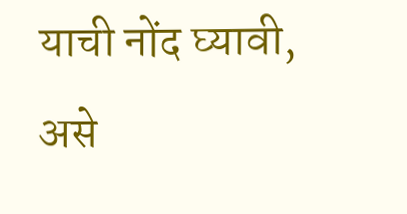याची नोंद घ्यावी, असे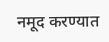नमूद करण्यात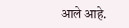आले आहे.